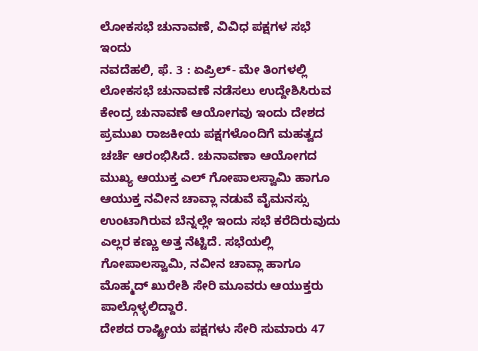ಲೋಕಸಭೆ ಚುನಾವಣೆ, ವಿವಿಧ ಪಕ್ಷಗಳ ಸಭೆ ಇಂದು
ನವದೆಹಲಿ, ಫೆ. 3 : ಏಪ್ರಿಲ್- ಮೇ ತಿಂಗಳಲ್ಲಿ ಲೋಕಸಭೆ ಚುನಾವಣೆ ನಡೆಸಲು ಉದ್ದೇಶಿಸಿರುವ ಕೇಂದ್ರ ಚುನಾವಣೆ ಆಯೋಗವು ಇಂದು ದೇಶದ ಪ್ರಮುಖ ರಾಜಕೀಯ ಪಕ್ಷಗಳೊಂದಿಗೆ ಮಹತ್ವದ ಚರ್ಚೆ ಆರಂಭಿಸಿದೆ. ಚುನಾವಣಾ ಆಯೋಗದ ಮುಖ್ಯ ಆಯುಕ್ತ ಎಲ್ ಗೋಪಾಲಸ್ವಾಮಿ ಹಾಗೂ ಆಯುಕ್ತ ನವೀನ ಚಾವ್ಲಾ ನಡುವೆ ವೈಮನಸ್ಸು ಉಂಟಾಗಿರುವ ಬೆನ್ನಲ್ಲೇ ಇಂದು ಸಭೆ ಕರೆದಿರುವುದು ಎಲ್ಲರ ಕಣ್ಣು ಅತ್ತ ನೆಟ್ಟಿದೆ. ಸಭೆಯಲ್ಲಿ ಗೋಪಾಲಸ್ವಾಮಿ, ನವೀನ ಚಾವ್ಲಾ ಹಾಗೂ ಮೊಹ್ಮದ್ ಖುರೇಶಿ ಸೇರಿ ಮೂವರು ಆಯುಕ್ತರು ಪಾಲ್ಗೊಳ್ಳಲಿದ್ದಾರೆ.
ದೇಶದ ರಾಷ್ಟ್ರೀಯ ಪಕ್ಷಗಳು ಸೇರಿ ಸುಮಾರು 47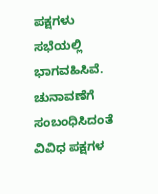ಪಕ್ಷಗಳು ಸಭೆಯಲ್ಲಿ ಭಾಗವಹಿಸಿವೆ. ಚುನಾವಣೆಗೆ ಸಂಬಂಧಿಸಿದಂತೆ ವಿವಿಧ ಪಕ್ಷಗಳ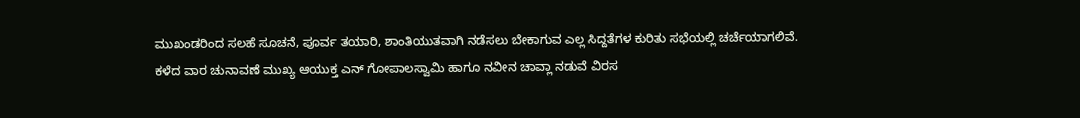ಮುಖಂಡರಿಂದ ಸಲಹೆ ಸೂಚನೆ, ಪೂರ್ವ ತಯಾರಿ, ಶಾಂತಿಯುತವಾಗಿ ನಡೆಸಲು ಬೇಕಾಗುವ ಎಲ್ಲ ಸಿದ್ದತೆಗಳ ಕುರಿತು ಸಭೆಯಲ್ಲಿ ಚರ್ಚೆಯಾಗಲಿವೆ.
ಕಳೆದ ವಾರ ಚುನಾವಣೆ ಮುಖ್ಯ ಆಯುಕ್ತ ಎನ್ ಗೋಪಾಲಸ್ವಾಮಿ ಹಾಗೂ ನವೀನ ಚಾವ್ಲಾ ನಡುವೆ ವಿರಸ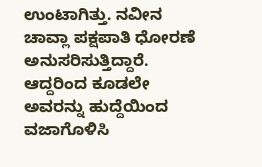ಉಂಟಾಗಿತ್ತು. ನವೀನ ಚಾವ್ಲಾ ಪಕ್ಷಪಾತಿ ಧೋರಣೆ ಅನುಸರಿಸುತ್ತಿದ್ದಾರೆ. ಆದ್ದರಿಂದ ಕೂಡಲೇ ಅವರನ್ನು ಹುದ್ದೆಯಿಂದ ವಜಾಗೊಳಿಸಿ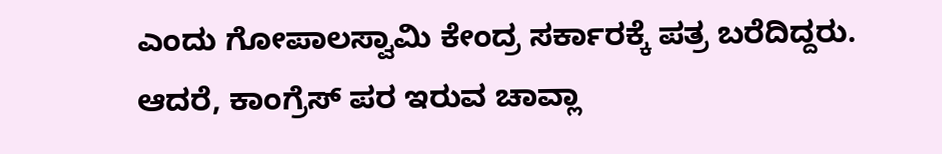ಎಂದು ಗೋಪಾಲಸ್ವಾಮಿ ಕೇಂದ್ರ ಸರ್ಕಾರಕ್ಕೆ ಪತ್ರ ಬರೆದಿದ್ದರು. ಆದರೆ, ಕಾಂಗ್ರೆಸ್ ಪರ ಇರುವ ಚಾವ್ಲಾ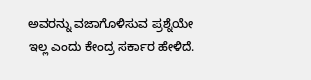ಅವರನ್ನು ವಜಾಗೊಳಿಸುವ ಪ್ರಶ್ನೆಯೇ ಇಲ್ಲ ಎಂದು ಕೇಂದ್ರ ಸರ್ಕಾರ ಹೇಳಿದೆ.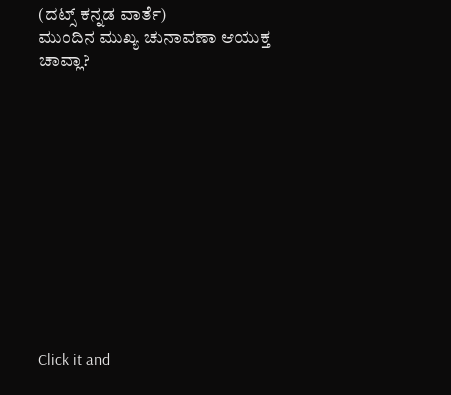(ದಟ್ಸ್ ಕನ್ನಡ ವಾರ್ತೆ)
ಮುಂದಿನ ಮುಖ್ಯ ಚುನಾವಣಾ ಆಯುಕ್ತ ಚಾವ್ಲಾ?












Click it and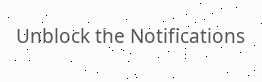Unblock the Notifications